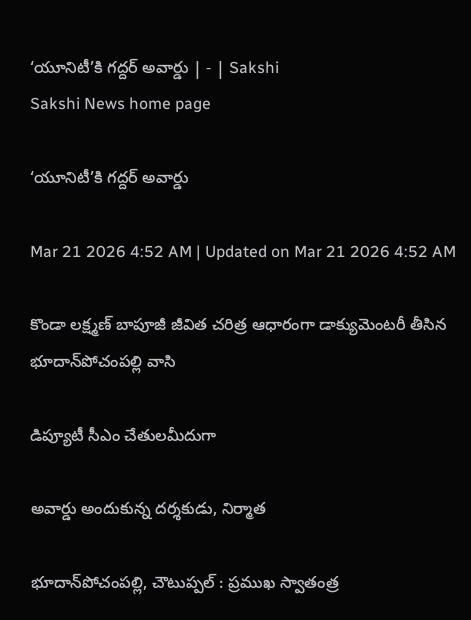‘యూనిటీ’కి గద్దర్‌ అవార్డు | - | Sakshi
Sakshi News home page

‘యూనిటీ’కి గద్దర్‌ అవార్డు

Mar 21 2026 4:52 AM | Updated on Mar 21 2026 4:52 AM

కొండా లక్ష్మణ్‌ బాపూజీ జీవిత చరిత్ర ఆధారంగా డాక్యుమెంటరీ తీసిన భూదాన్‌పోచంపల్లి వాసి

డిప్యూటీ సీఎం చేతులమీదుగా

అవార్డు అందుకున్న దర్శకుడు, నిర్మాత

భూదాన్‌పోచంపల్లి, చౌటుప్పల్‌ : ప్రముఖ స్వాతంత్ర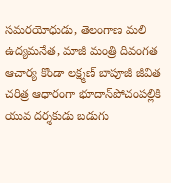సమరయోధుడు, తెలంగాణ మలి ఉద్యమనేత, మాజీ మంత్రి దివంగత ఆచార్య కొండా లక్ష్మణ్‌ బాపూజీ జీవిత చరిత్ర ఆధారంగా భూదాన్‌పోచంపల్లికి యువ దర్శకుడు బడుగు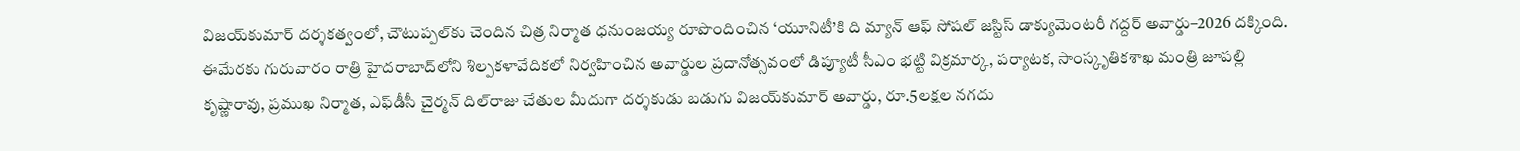విజయ్‌కుమార్‌ దర్శకత్వంలో, చౌటుప్పల్‌కు చెందిన చిత్ర నిర్మాత ధనుంజయ్య రూపొందించిన ‘యూనిటీ’కి ది మ్యాన్‌ ఆఫ్‌ సోషల్‌ జస్టిస్‌ డాక్యుమెంటరీ గద్దర్‌ అవార్డు–2026 దక్కింది. ఈమేరకు గురువారం రాత్రి హైదరాబాద్‌లోని శిల్పకళావేదికలో నిర్వహించిన అవార్డుల ప్రదానోత్సవంలో డిప్యూటీ సీఎం భట్టి విక్రమార్క, పర్యాటక, సాంస్కృతికశాఖ మంత్రి జూపల్లి కృష్ణారావు, ప్రముఖ నిర్మాత, ఎఫ్‌డీసీ చైర్మన్‌ దిల్‌రాజు చేతుల మీదుగా దర్శకుడు బడుగు విజయ్‌కుమార్‌ అవార్డు, రూ.5లక్షల నగదు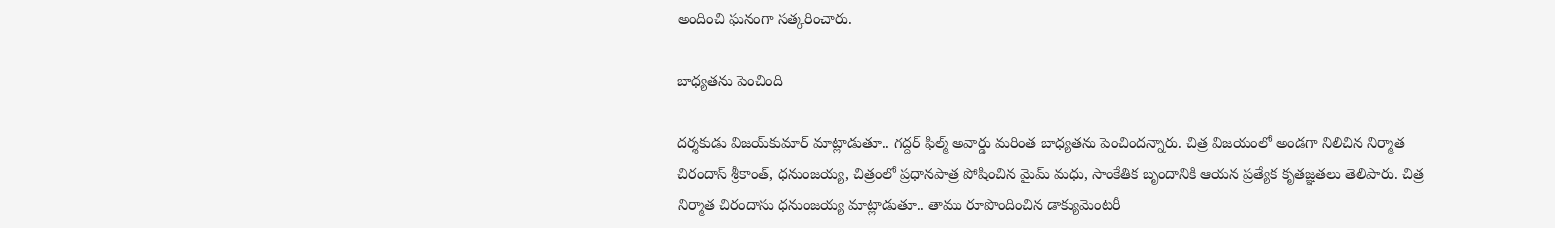అందించి ఘనంగా సత్కరించారు.

బాధ్యతను పెంచింది

దర్శకుడు విజయ్‌కుమార్‌ మాట్లాడుతూ.. గద్దర్‌ ఫిల్మ్‌ అవార్డు మరింత బాధ్యతను పెంచిందన్నారు. చిత్ర విజయంలో అండగా నిలిచిన నిర్మాత చిరందాస్‌ శ్రీకాంత్‌, ధనుంజయ్య, చిత్రంలో ప్రధానపాత్ర పోషించిన మైమ్‌ మధు, సాంకేతిక బృందానికి ఆయన ప్రత్యేక కృతజ్ఞతలు తెలిపారు. చిత్ర నిర్మాత చిరందాసు ధనుంజయ్య మాట్లాడుతూ.. తాము రూపొందించిన డాక్యుమెంటరీ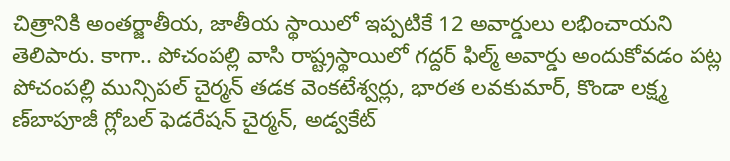చిత్రానికి అంతర్జాతీయ, జాతీయ స్థాయిలో ఇప్పటికే 12 అవార్డులు లభించాయని తెలిపారు. కాగా.. పోచంపల్లి వాసి రాష్ట్రస్థాయిలో గద్దర్‌ ఫిల్మ్‌ అవార్డు అందుకోవడం పట్ల పోచంపల్లి మున్సిపల్‌ చైర్మన్‌ తడక వెంకటేశ్వర్లు, భారత లవకుమార్‌, కొండా లక్ష్మ ణ్‌బాపూజీ గ్లోబల్‌ ఫెడరేషన్‌ చైర్మన్‌, అడ్వకేట్‌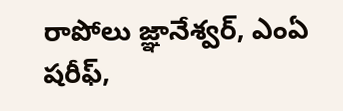రాపోలు జ్ఞానేశ్వర్‌, ఎంఏ షరీఫ్‌,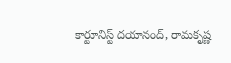కార్టూనిస్ట్‌ దయానంద్‌, రామకృష్ణ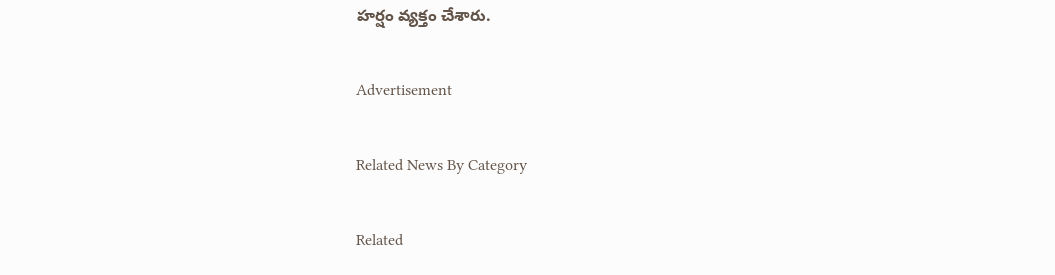హర్షం వ్యక్తం చేశారు.

Advertisement

Related News By Category

Related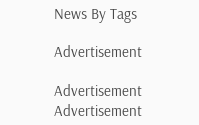News By Tags

Advertisement

Advertisement
Advertisement